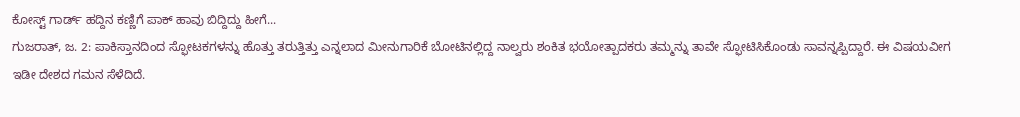ಕೋಸ್ಟ್ ಗಾರ್ಡ್ ಹದ್ದಿನ ಕಣ್ಣಿಗೆ ಪಾಕ್ ಹಾವು ಬಿದ್ದಿದ್ದು ಹೀಗೆ...
ಗುಜರಾತ್, ಜ. 2: ಪಾಕಿಸ್ತಾನದಿಂದ ಸ್ಫೋಟಕಗಳನ್ನು ಹೊತ್ತು ತರುತ್ತಿತ್ತು ಎನ್ನಲಾದ ಮೀನುಗಾರಿಕೆ ಬೋಟಿನಲ್ಲಿದ್ದ ನಾಲ್ವರು ಶಂಕಿತ ಭಯೋತ್ಪಾದಕರು ತಮ್ಮನ್ನು ತಾವೇ ಸ್ಫೋಟಿಸಿಕೊಂಡು ಸಾವನ್ನಪ್ಪಿದ್ದಾರೆ. ಈ ವಿಷಯವೀಗ ಇಡೀ ದೇಶದ ಗಮನ ಸೆಳೆದಿದೆ.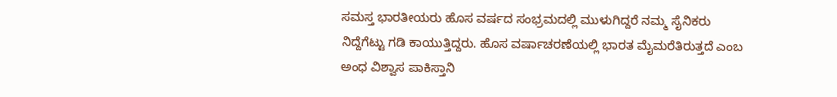ಸಮಸ್ತ ಭಾರತೀಯರು ಹೊಸ ವರ್ಷದ ಸಂಭ್ರಮದಲ್ಲಿ ಮುಳುಗಿದ್ದರೆ ನಮ್ಮ ಸೈನಿಕರು ನಿದ್ದೆಗೆಟ್ಟು ಗಡಿ ಕಾಯುತ್ತಿದ್ದರು. ಹೊಸ ವರ್ಷಾಚರಣೆಯಲ್ಲಿ ಭಾರತ ಮೈಮರೆತಿರುತ್ತದೆ ಎಂಬ ಅಂಧ ವಿಶ್ವಾಸ ಪಾಕಿಸ್ತಾನಿ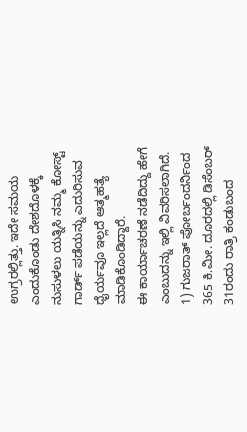ಉಗ್ರರಲ್ಲಿತ್ತು. ಇದೇ ಸಮಯ ಎಂದುಕೊಂಡು ದೇಶದೊಳಕ್ಕೆ ನುಸುಳಲು ಯತ್ನಿಸಿ ನಮ್ಮ ಕೋಸ್ಟ್ ಗಾರ್ಡ್ ಪಡೆಯನ್ನು ಎದುರಿಸುವ ಧೈರ್ಯವೂ ಇಲ್ಲದೆ ಆತ್ಮಹತ್ಯೆ ಮಾಡಿಕೊಂಡಿದ್ದಾರೆ.
ಈ ಕಾರ್ಯಾಚರಣೆ ನಡೆದಿದ್ದು ಹೇಗೆ ಎಂಬುದನ್ನು ಇಲ್ಲಿ ವಿವರಿಸಲಾಗಿದೆ.
1) ಗುಜರಾತ್ ಪೋರ್ಬಂದರ್ನಿಂದ 365 ಕಿ.ಮೀ. ದೂರದಲ್ಲಿ ಡಿಸೆಂಬರ್ 31ರಂದು ರಾತ್ರಿ ಕಂಡುಬಂದ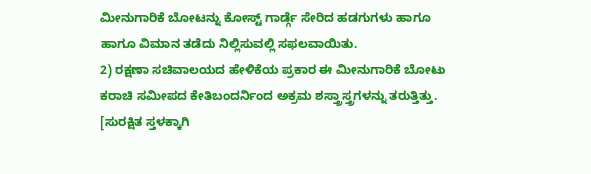ಮೀನುಗಾರಿಕೆ ಬೋಟನ್ನು ಕೋಸ್ಟ್ ಗಾರ್ಡ್ಗೆ ಸೇರಿದ ಹಡಗುಗಳು ಹಾಗೂ ಹಾಗೂ ವಿಮಾನ ತಡೆದು ನಿಲ್ಲಿಸುವಲ್ಲಿ ಸಫಲವಾಯಿತು.
2) ರಕ್ಷಣಾ ಸಚಿವಾಲಯದ ಹೇಳಿಕೆಯ ಪ್ರಕಾರ ಈ ಮೀನುಗಾರಿಕೆ ಬೋಟು ಕರಾಚಿ ಸಮೀಪದ ಕೇತಿಬಂದರ್ನಿಂದ ಅಕ್ರಮ ಶಸ್ತ್ರಾಸ್ತ್ರಗಳನ್ನು ತರುತ್ತಿತ್ತು. [ಸುರಕ್ಷಿತ ಸ್ತಳಕ್ಕಾಗಿ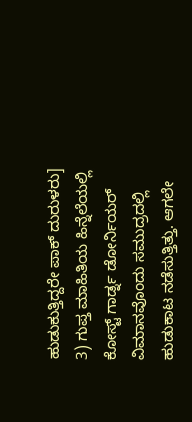ಹುಡುಕುತ್ತಿದ್ದರೇ ಪಾಕ್ ದುರುಳರು]
3) ಗುಪ್ತ ಮಾಹಿತಿಯ ಹಿನ್ನೆಲೆಯಲ್ಲಿ ಕೋಸ್ಟ್ ಗಾರ್ಡ್ನ ಡೋರ್ನಿಯರ್ ವಿಮಾನವೊಂದು ಸಮುದ್ರದಲ್ಲಿ ಹುಡುಕಾಟ ನಡೆಸುತ್ತಿತ್ತು. ಆಗಲೇ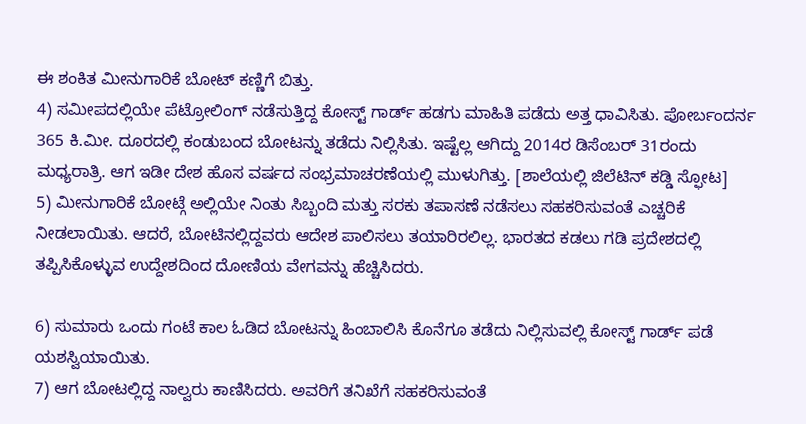ಈ ಶಂಕಿತ ಮೀನುಗಾರಿಕೆ ಬೋಟ್ ಕಣ್ಣಿಗೆ ಬಿತ್ತು.
4) ಸಮೀಪದಲ್ಲಿಯೇ ಪೆಟ್ರೋಲಿಂಗ್ ನಡೆಸುತ್ತಿದ್ದ ಕೋಸ್ಟ್ ಗಾರ್ಡ್ ಹಡಗು ಮಾಹಿತಿ ಪಡೆದು ಅತ್ತ ಧಾವಿಸಿತು. ಪೋರ್ಬಂದರ್ನ 365 ಕಿ.ಮೀ. ದೂರದಲ್ಲಿ ಕಂಡುಬಂದ ಬೋಟನ್ನು ತಡೆದು ನಿಲ್ಲಿಸಿತು. ಇಷ್ಟೆಲ್ಲ ಆಗಿದ್ದು 2014ರ ಡಿಸೆಂಬರ್ 31ರಂದು ಮಧ್ಯರಾತ್ರಿ. ಆಗ ಇಡೀ ದೇಶ ಹೊಸ ವರ್ಷದ ಸಂಭ್ರಮಾಚರಣೆಯಲ್ಲಿ ಮುಳುಗಿತ್ತು. [ಶಾಲೆಯಲ್ಲಿ ಜಿಲೆಟಿನ್ ಕಡ್ಡಿ ಸ್ಫೋಟ]
5) ಮೀನುಗಾರಿಕೆ ಬೋಟ್ಗೆ ಅಲ್ಲಿಯೇ ನಿಂತು ಸಿಬ್ಬಂದಿ ಮತ್ತು ಸರಕು ತಪಾಸಣೆ ನಡೆಸಲು ಸಹಕರಿಸುವಂತೆ ಎಚ್ಚರಿಕೆ ನೀಡಲಾಯಿತು. ಆದರೆ, ಬೋಟಿನಲ್ಲಿದ್ದವರು ಆದೇಶ ಪಾಲಿಸಲು ತಯಾರಿರಲಿಲ್ಲ. ಭಾರತದ ಕಡಲು ಗಡಿ ಪ್ರದೇಶದಲ್ಲಿ ತಪ್ಪಿಸಿಕೊಳ್ಳುವ ಉದ್ದೇಶದಿಂದ ದೋಣಿಯ ವೇಗವನ್ನು ಹೆಚ್ಚಿಸಿದರು.

6) ಸುಮಾರು ಒಂದು ಗಂಟೆ ಕಾಲ ಓಡಿದ ಬೋಟನ್ನು ಹಿಂಬಾಲಿಸಿ ಕೊನೆಗೂ ತಡೆದು ನಿಲ್ಲಿಸುವಲ್ಲಿ ಕೋಸ್ಟ್ ಗಾರ್ಡ್ ಪಡೆ ಯಶಸ್ವಿಯಾಯಿತು.
7) ಆಗ ಬೋಟಲ್ಲಿದ್ದ ನಾಲ್ವರು ಕಾಣಿಸಿದರು. ಅವರಿಗೆ ತನಿಖೆಗೆ ಸಹಕರಿಸುವಂತೆ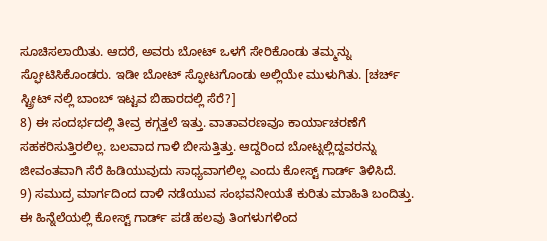ಸೂಚಿಸಲಾಯಿತು. ಆದರೆ, ಅವರು ಬೋಟ್ ಒಳಗೆ ಸೇರಿಕೊಂಡು ತಮ್ಮನ್ನು ಸ್ಫೋಟಿಸಿಕೊಂಡರು. ಇಡೀ ಬೋಟ್ ಸ್ಫೋಟಗೊಂಡು ಅಲ್ಲಿಯೇ ಮುಳುಗಿತು. [ಚರ್ಚ್ ಸ್ಟ್ರೀಟ್ ನಲ್ಲಿ ಬಾಂಬ್ ಇಟ್ಟವ ಬಿಹಾರದಲ್ಲಿ ಸೆರೆ?]
8) ಈ ಸಂದರ್ಭದಲ್ಲಿ ತೀವ್ರ ಕಗ್ಗತ್ತಲೆ ಇತ್ತು. ವಾತಾವರಣವೂ ಕಾರ್ಯಾಚರಣೆಗೆ ಸಹಕರಿಸುತ್ತಿರಲಿಲ್ಲ. ಬಲವಾದ ಗಾಳಿ ಬೀಸುತ್ತಿತ್ತು. ಆದ್ದರಿಂದ ಬೋಟ್ನಲ್ಲಿದ್ದವರನ್ನು ಜೀವಂತವಾಗಿ ಸೆರೆ ಹಿಡಿಯುವುದು ಸಾಧ್ಯವಾಗಲಿಲ್ಲ ಎಂದು ಕೋಸ್ಟ್ ಗಾರ್ಡ್ ತಿಳಿಸಿದೆ.
9) ಸಮುದ್ರ ಮಾರ್ಗದಿಂದ ದಾಳಿ ನಡೆಯುವ ಸಂಭವನೀಯತೆ ಕುರಿತು ಮಾಹಿತಿ ಬಂದಿತ್ತು. ಈ ಹಿನ್ನೆಲೆಯಲ್ಲಿ ಕೋಸ್ಟ್ ಗಾರ್ಡ್ ಪಡೆ ಹಲವು ತಿಂಗಳುಗಳಿಂದ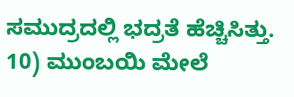ಸಮುದ್ರದಲ್ಲಿ ಭದ್ರತೆ ಹೆಚ್ಚಿಸಿತ್ತು.
10) ಮುಂಬಯಿ ಮೇಲೆ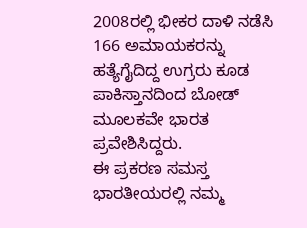2008ರಲ್ಲಿ ಭೀಕರ ದಾಳಿ ನಡೆಸಿ 166 ಅಮಾಯಕರನ್ನು ಹತ್ಯೆಗೈದಿದ್ದ ಉಗ್ರರು ಕೂಡ ಪಾಕಿಸ್ತಾನದಿಂದ ಬೋಡ್ ಮೂಲಕವೇ ಭಾರತ ಪ್ರವೇಶಿಸಿದ್ದರು.
ಈ ಪ್ರಕರಣ ಸಮಸ್ತ ಭಾರತೀಯರಲ್ಲಿ ನಮ್ಮ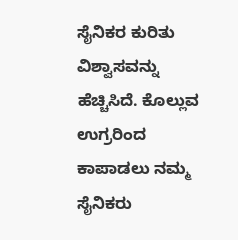ಸೈನಿಕರ ಕುರಿತು ವಿಶ್ವಾಸವನ್ನು ಹೆಚ್ಚಿಸಿದೆ. ಕೊಲ್ಲುವ ಉಗ್ರರಿಂದ ಕಾಪಾಡಲು ನಮ್ಮ ಸೈನಿಕರು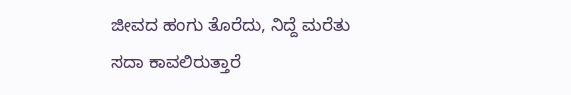ಜೀವದ ಹಂಗು ತೊರೆದು, ನಿದ್ದೆ ಮರೆತು ಸದಾ ಕಾವಲಿರುತ್ತಾರೆ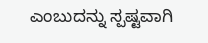ಎಂಬುದನ್ನು ಸ್ಪಷ್ಟವಾಗಿ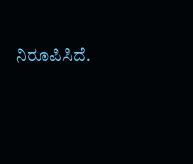ನಿರೂಪಿಸಿದೆ.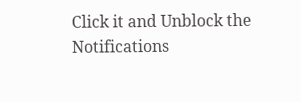Click it and Unblock the Notifications